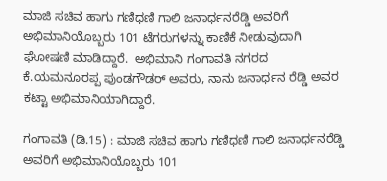ಮಾಜಿ ಸಚಿವ ಹಾಗು ಗಣಿಧಣಿ ಗಾಲಿ ಜನಾರ್ಧನರೆಡ್ಡಿ ಅವರಿಗೆ ಅಭಿಮಾನಿಯೊಬ್ಬರು 101 ಟೆಗರುಗಳನ್ನು ಕಾಣಿಕೆ ನೀಡುವುದಾಗಿ ಘೋಷಣಿ ಮಾಡಿದ್ದಾರೆ.  ಅಭಿಮಾನಿ ಗಂಗಾವತಿ ನಗರದ ಕೆ.ಯಮನೂರಪ್ಪ ಪುಂಡಗೌಡರ್ ಅವರು, ನಾನು ಜನಾರ್ಧನ ರೆಡ್ಡಿ ಅವರ ಕಟ್ಟಾ ಅಭಿಮಾನಿಯಾಗಿದ್ದಾರೆ.

ಗಂಗಾವತಿ (ಡಿ.15) : ಮಾಜಿ ಸಚಿವ ಹಾಗು ಗಣಿಧಣಿ ಗಾಲಿ ಜನಾರ್ಧನರೆಡ್ಡಿ ಅವರಿಗೆ ಅಭಿಮಾನಿಯೊಬ್ಬರು 101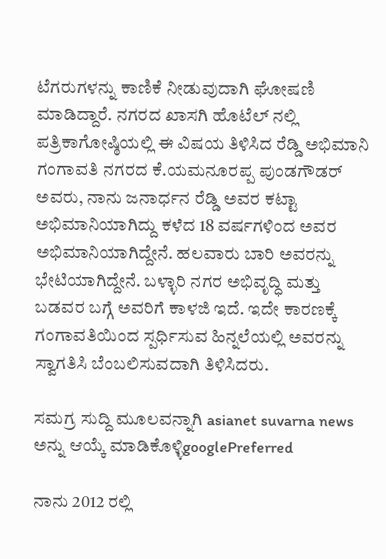ಟೆಗರುಗಳನ್ನು ಕಾಣಿಕೆ ನೀಡುವುದಾಗಿ ಘೋಷಣಿ ಮಾಡಿದ್ದಾರೆ. ನಗರದ ಖಾಸಗಿ ಹೊಟೆಲ್ ನಲ್ಲಿ ಪತ್ರಿಕಾಗೋಷ್ಠಿಯಲ್ಲಿ ಈ ವಿಷಯ ತಿಳಿಸಿದ ರೆಡ್ಡಿ ಅಭಿಮಾನಿ ಗಂಗಾವತಿ ನಗರದ ಕೆ.ಯಮನೂರಪ್ಪ ಪುಂಡಗೌಡರ್ ಅವರು, ನಾನು ಜನಾರ್ಧನ ರೆಡ್ಡಿ ಅವರ ಕಟ್ಟಾ ಅಭಿಮಾನಿಯಾಗಿದ್ದು ಕಳೆದ 18 ವರ್ಷಗಳಿಂದ ಅವರ ಅಭಿಮಾನಿಯಾಗಿದ್ದೇನೆ. ಹಲವಾರು ಬಾರಿ ಅವರನ್ನು ಭೇಟಿಯಾಗಿದ್ದೇನೆ. ಬಳ್ಳಾರಿ ನಗರ ಅಭಿವೃದ್ಧಿ ಮತ್ತು ಬಡವರ ಬಗ್ಗೆ ಅವರಿಗೆ ಕಾಳಜಿ ಇದೆ. ಇದೇ ಕಾರಣಕ್ಕೆ ಗಂಗಾವತಿಯಿಂದ ಸ್ಪರ್ಧಿಸುವ ಹಿನ್ನಲೆಯಲ್ಲಿ ಅವರನ್ನು ಸ್ವಾಗತಿಸಿ ಬೆಂಬಲಿಸುವದಾಗಿ ತಿಳಿಸಿದರು.

ಸಮಗ್ರ ಸುದ್ದಿ ಮೂಲವನ್ನಾಗಿ asianet suvarna news ಅನ್ನು ಆಯ್ಕೆ ಮಾಡಿಕೊಳ್ಳಿgooglePreferred

ನಾನು 2012 ರಲ್ಲಿ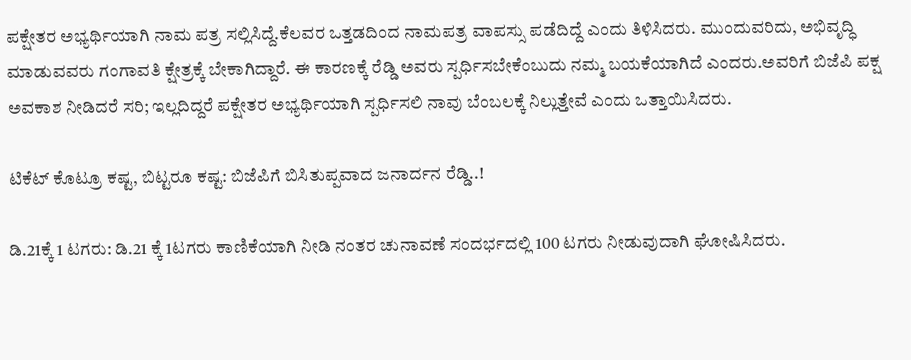ಪಕ್ಷೇತರ ಅಭ್ಯರ್ಥಿಯಾಗಿ ನಾಮ ಪತ್ರ ಸಲ್ಲಿಸಿದ್ದೆ.ಕೆಲವರ ಒತ್ತಡದಿಂದ ನಾಮಪತ್ರ ವಾಪಸ್ಸು ಪಡೆದಿದ್ದೆ ಎಂದು ತಿಳಿಸಿದರು. ಮುಂದುವರಿದು, ಅಭಿವೃದ್ಧಿ ಮಾಡುವವರು ಗಂಗಾವತಿ ಕ್ಷೇತ್ರಕ್ಕೆ ಬೇಕಾಗಿದ್ದಾರೆ. ಈ ಕಾರಣಕ್ಕೆ ರೆಡ್ಡಿ ಅವರು ಸ್ಪರ್ಧಿಸಬೇಕೆಂಬುದು ನಮ್ಮ ಬಯಕೆಯಾಗಿದೆ ಎಂದರು.ಅವರಿಗೆ ಬಿಜೆಪಿ ಪಕ್ಷ ಅವಕಾಶ ನೀಡಿದರೆ ಸರಿ; ಇಲ್ಲದಿದ್ದರೆ ಪಕ್ಷೇತರ ಅಭ್ಯರ್ಥಿಯಾಗಿ ಸ್ಪರ್ಧಿಸಲಿ ನಾವು ಬೆಂಬಲಕ್ಕೆ ನಿಲ್ಲುತ್ತೇವೆ ಎಂದು ಒತ್ತಾಯಿಸಿದರು.

ಟಿಕೆಟ್‌ ಕೊಟ್ರೂ ಕಷ್ಟ, ಬಿಟ್ಟರೂ ಕಷ್ಟ: ಬಿಜೆಪಿಗೆ ಬಿಸಿತುಪ್ಪವಾದ ಜನಾರ್ದನ ರೆಡ್ಡಿ..!

ಡಿ.21ಕ್ಕೆ 1 ಟಗರು: ಡಿ.21 ಕ್ಕೆ 1ಟಗರು ಕಾಣಿಕೆಯಾಗಿ ನೀಡಿ ನಂತರ ಚುನಾವಣೆ ಸಂದರ್ಭದಲ್ಲಿ 100 ಟಗರು ನೀಡುವುದಾಗಿ ಘೋಷಿಸಿದರು.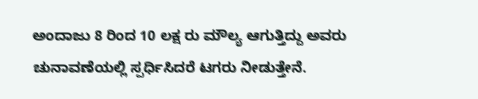ಅಂದಾಜು 8 ರಿಂದ 10 ಲಕ್ಷ ರು ಮೌಲ್ಯ ಆಗುತ್ತಿದ್ದು ಅವರು ಚುನಾವಣೆಯಲ್ಲಿ ಸ್ಪರ್ಧಿಸಿದರೆ ಟಗರು ನೀಡುತ್ತೇನೆ.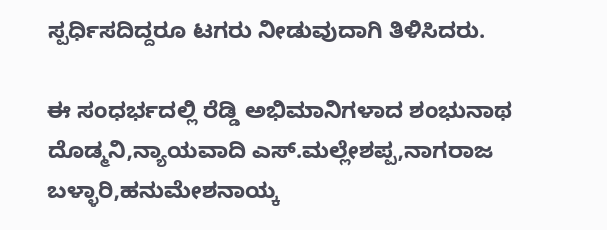ಸ್ಪರ್ಧಿಸದಿದ್ದರೂ ಟಗರು ನೀಡುವುದಾಗಿ ತಿಳಿಸಿದರು.

ಈ ಸಂಧರ್ಭದಲ್ಲಿ ರೆಡ್ಡಿ ಅಭಿಮಾನಿಗಳಾದ ಶಂಭುನಾಥ ದೊಡ್ಮನಿ,ನ್ಯಾಯವಾದಿ ಎಸ್.ಮಲ್ಲೇಶಪ್ಪ,ನಾಗರಾಜ ಬಳ್ಳಾರಿ,ಹನುಮೇಶನಾಯ್ಕ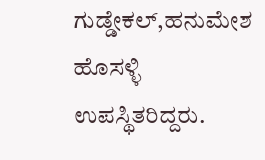ಗುಡ್ಡೇಕಲ್,ಹನುಮೇಶ ಹೊಸಳ್ಳಿ
ಉಪಸ್ಥಿತರಿದ್ದರು.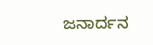ಜನಾರ್ದನ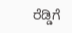ರೆಡ್ಡಿಗೆ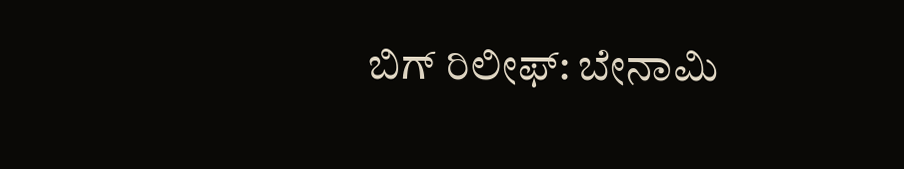ಬಿಗ್‌ ರಿಲೀಫ್‌: ಬೇನಾಮಿ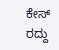ಕೇಸ್‌ ರದ್ದು